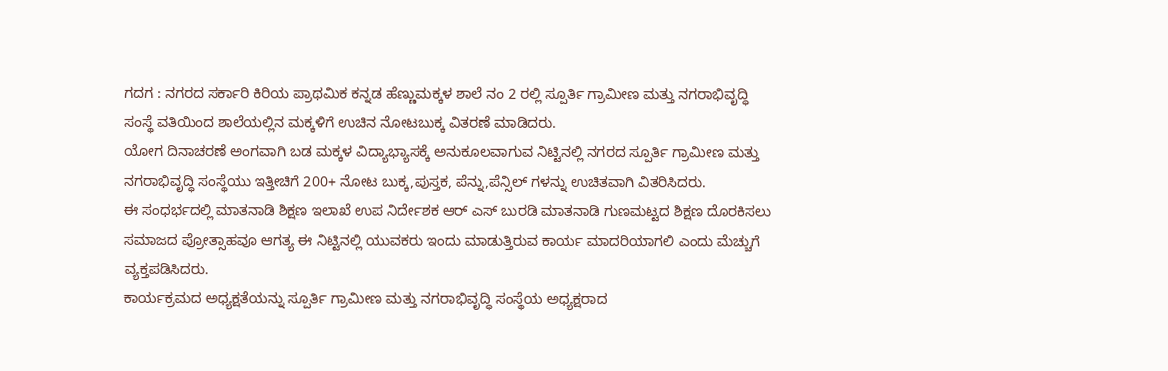ಗದಗ : ನಗರದ ಸರ್ಕಾರಿ ಕಿರಿಯ ಪ್ರಾಥಮಿಕ ಕನ್ನಡ ಹೆಣ್ಣುಮಕ್ಕಳ ಶಾಲೆ ನಂ 2 ರಲ್ಲಿ ಸ್ಪೂರ್ತಿ ಗ್ರಾಮೀಣ ಮತ್ತು ನಗರಾಭಿವೃದ್ಧಿ ಸಂಸ್ಥೆ ವತಿಯಿಂದ ಶಾಲೆಯಲ್ಲಿನ ಮಕ್ಕಳಿಗೆ ಉಚಿನ ನೋಟಬುಕ್ಕ ವಿತರಣೆ ಮಾಡಿದರು.
ಯೋಗ ದಿನಾಚರಣೆ ಅಂಗವಾಗಿ ಬಡ ಮಕ್ಕಳ ವಿದ್ಯಾಭ್ಯಾಸಕ್ಕೆ ಅನುಕೂಲವಾಗುವ ನಿಟ್ಟಿನಲ್ಲಿ ನಗರದ ಸ್ಪೂರ್ತಿ ಗ್ರಾಮೀಣ ಮತ್ತು ನಗರಾಭಿವೃದ್ಧಿ ಸಂಸ್ಥೆಯು ಇತ್ತೀಚಿಗೆ 200+ ನೋಟ ಬುಕ್ಕ,ಪುಸ್ತಕ, ಪೆನ್ನು,ಪೆನ್ಸಿಲ್ ಗಳನ್ನು ಉಚಿತವಾಗಿ ವಿತರಿಸಿದರು.
ಈ ಸಂಧರ್ಭದಲ್ಲಿ ಮಾತನಾಡಿ ಶಿಕ್ಷಣ ಇಲಾಖೆ ಉಪ ನಿರ್ದೇಶಕ ಆರ್ ಎಸ್ ಬುರಡಿ ಮಾತನಾಡಿ ಗುಣಮಟ್ಟದ ಶಿಕ್ಷಣ ದೊರಕಿಸಲು ಸಮಾಜದ ಪ್ರೋತ್ಸಾಹವೂ ಆಗತ್ಯ ಈ ನಿಟ್ಟಿನಲ್ಲಿ ಯುವಕರು ಇಂದು ಮಾಡುತ್ತಿರುವ ಕಾರ್ಯ ಮಾದರಿಯಾಗಲಿ ಎಂದು ಮೆಚ್ಚುಗೆ ವ್ಯಕ್ತಪಡಿಸಿದರು.
ಕಾರ್ಯಕ್ರಮದ ಅಧ್ಯಕ್ಷತೆಯನ್ನು ಸ್ಪೂರ್ತಿ ಗ್ರಾಮೀಣ ಮತ್ತು ನಗರಾಭಿವೃದ್ಧಿ ಸಂಸ್ಥೆಯ ಅಧ್ಯಕ್ಷರಾದ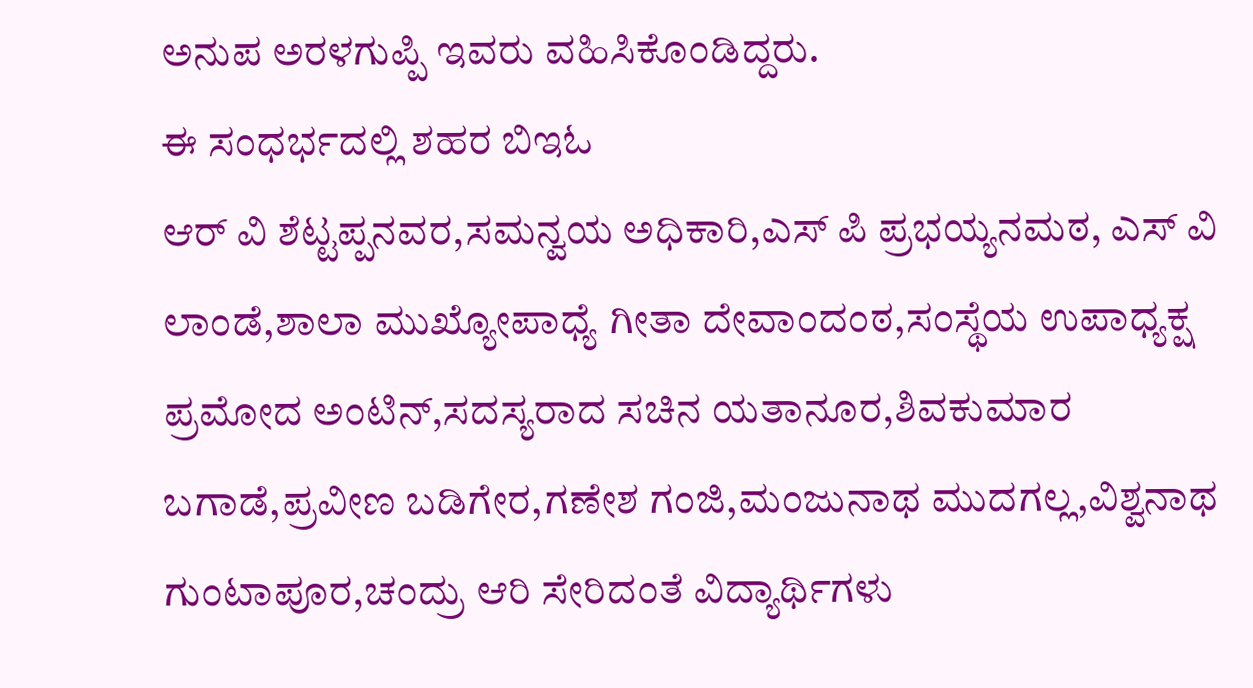ಅನುಪ ಅರಳಗುಪ್ಪಿ ಇವರು ವಹಿಸಿಕೊಂಡಿದ್ದರು.
ಈ ಸಂಧರ್ಭದಲ್ಲಿ ಶಹರ ಬಿಇಓ
ಆರ್ ವಿ ಶೆಟ್ಟಪ್ಪನವರ,ಸಮನ್ವಯ ಅಧಿಕಾರಿ,ಎಸ್ ಪಿ ಪ್ರಭಯ್ಯನಮಠ, ಎಸ್ ವಿ ಲಾಂಡೆ,ಶಾಲಾ ಮುಖ್ಯೋಪಾಧ್ಯೆ ಗೀತಾ ದೇವಾಂದಂಠ,ಸಂಸ್ಥೆಯ ಉಪಾಧ್ಯಕ್ಷ ಪ್ರಮೋದ ಅಂಟಿನ್,ಸದಸ್ಯರಾದ ಸಚಿನ ಯತಾನೂರ,ಶಿವಕುಮಾರ ಬಗಾಡೆ,ಪ್ರವೀಣ ಬಡಿಗೇರ,ಗಣೇಶ ಗಂಜಿ,ಮಂಜುನಾಥ ಮುದಗಲ್ಲ,ವಿಶ್ವನಾಥ ಗುಂಟಾಪೂರ,ಚಂದ್ರು ಆರಿ ಸೇರಿದಂತೆ ವಿದ್ಯಾರ್ಥಿಗಳು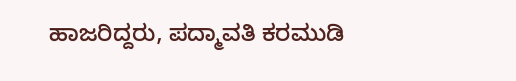ಹಾಜರಿದ್ದರು, ಪದ್ಮಾವತಿ ಕರಮುಡಿ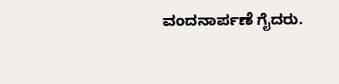ವಂದನಾರ್ಪಣೆ ಗೈದರು.